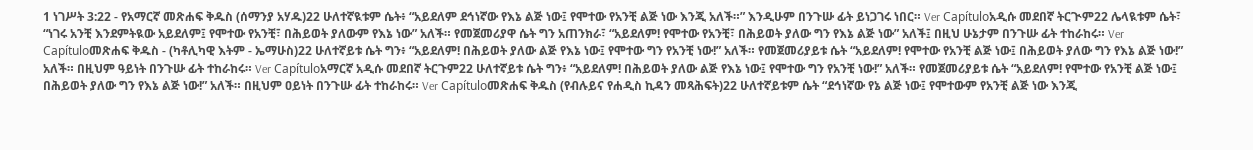1 ነገሥት 3:22 - የአማርኛ መጽሐፍ ቅዱስ (ሰማንያ አሃዱ)22 ሁለተኛዪቱም ሴት፥ “አይደለም ደኅነኛው የእኔ ልጅ ነው፤ የሞተው የአንቺ ልጅ ነው እንጂ አለች።” እንዲሁም በንጉሡ ፊት ይነጋገሩ ነበር። Ver Capítuloአዲሱ መደበኛ ትርጒም22 ሌላዪቱም ሴት፣ “ነገሩ አንቺ እንደምትዪው አይደለም፤ የሞተው የአንቺ፣ በሕይወት ያለውም የእኔ ነው” አለች። የመጀመሪያዋ ሴት ግን አጠንክራ፣ “አይደለም! የሞተው የአንቺ፣ በሕይወት ያለው ግን የእኔ ልጅ ነው” አለች፤ በዚህ ሁኔታም በንጉሡ ፊት ተከራከሩ። Ver Capítuloመጽሐፍ ቅዱስ - (ካቶሊካዊ እትም - ኤማሁስ)22 ሁለተኛይቱ ሴት ግን፥ “አይደለም! በሕይወት ያለው ልጅ የእኔ ነው፤ የሞተው ግን የአንቺ ነው!” አለች። የመጀመሪያይቱ ሴት “አይደለም! የሞተው የአንቺ ልጅ ነው፤ በሕይወት ያለው ግን የእኔ ልጅ ነው!” አለች። በዚህም ዓይነት በንጉሡ ፊት ተከራከሩ። Ver Capítuloአማርኛ አዲሱ መደበኛ ትርጉም22 ሁለተኛይቱ ሴት ግን፥ “አይደለም! በሕይወት ያለው ልጅ የእኔ ነው፤ የሞተው ግን የአንቺ ነው!” አለች። የመጀመሪያይቱ ሴት “አይደለም! የሞተው የአንቺ ልጅ ነው፤ በሕይወት ያለው ግን የእኔ ልጅ ነው!” አለች። በዚህም ዐይነት በንጉሡ ፊት ተከራከሩ። Ver Capítuloመጽሐፍ ቅዱስ (የብሉይና የሐዲስ ኪዳን መጻሕፍት)22 ሁለተኛይቱም ሴት “ደኅነኛው የኔ ልጅ ነው፤ የሞተውም የአንቺ ልጅ ነው እንጂ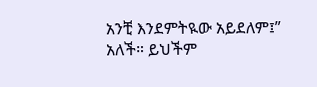አንቺ እንደምትዪው አይደለም፤” አለች። ይህችም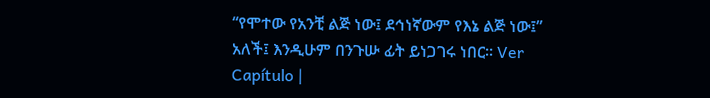“የሞተው የአንቺ ልጅ ነው፤ ደኅነኛውም የእኔ ልጅ ነው፤” አለች፤ እንዲሁም በንጉሡ ፊት ይነጋገሩ ነበር። Ver Capítulo |